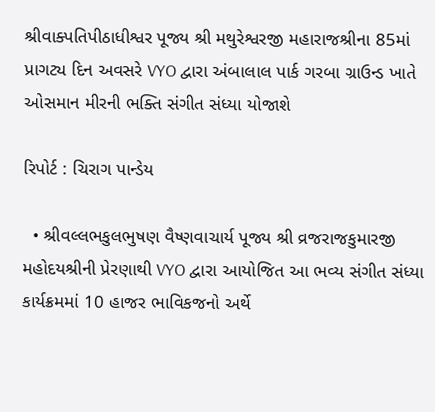શ્રીવાક્પતિપીઠાધીશ્વર પૂજ્ય શ્રી મથુરેશ્વરજી મહારાજશ્રીના 85માં પ્રાગટ્ય દિન અવસરે VYO દ્વારા અંબાલાલ પાર્ક ગરબા ગ્રાઉન્ડ ખાતે ઓસમાન મીરની ભક્તિ સંગીત સંધ્યા યોજાશે

રિપોર્ટ : ચિરાગ પાન્ડેય

  • શ્રીવલ્લભકુલભુષણ વૈષ્ણવાચાર્ય પૂજ્ય શ્રી વ્રજરાજકુમારજી મહોદયશ્રીની પ્રેરણાથી VYO દ્વારા આયોજિત આ ભવ્ય સંગીત સંધ્યા કાર્યક્રમમાં 10 હાજર ભાવિકજનો અર્થે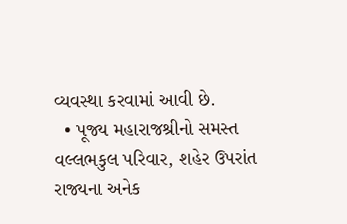વ્યવસ્થા કરવામાં આવી છે.
  • પૂજ્ય મહારાજશ્રીનો સમસ્ત વલ્લભકુલ પરિવાર, શહેર ઉપરાંત રાજ્યના અનેક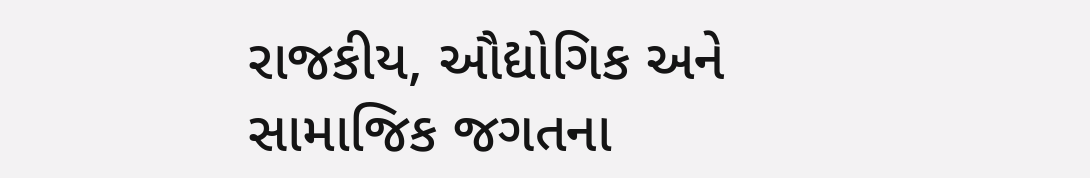રાજકીય, ઔદ્યોગિક અને સામાજિક જગતના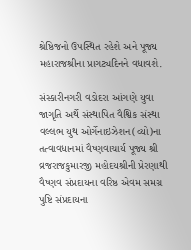શ્રેષ્ઠિજનો ઉપસ્થિત રહેશે અને પૂજ્ય મહારાજશ્રીના પ્રાગટ્યદિનને વધાવશે.

સંસ્કારીનગરી વડોદરા આંગણે યુવા જાગૃતિ અર્થે સંસ્થાપિત વૈશ્વિક સંસ્થા વલ્લભ યુથ ઓર્ગેનાઇઝેશન(વ્યો)ના તત્વાવધાનમાં વૈષ્ણવાચાર્ય પૂજ્ય શ્રી વ્રજરાજકુમારજી મહોદયશ્રીની પ્રેરણાથી વૈષ્ણવ સંપ્રદાયના વરિષ્ઠ એવમ સમગ્ર પુષ્ટિ સંપ્રદાયના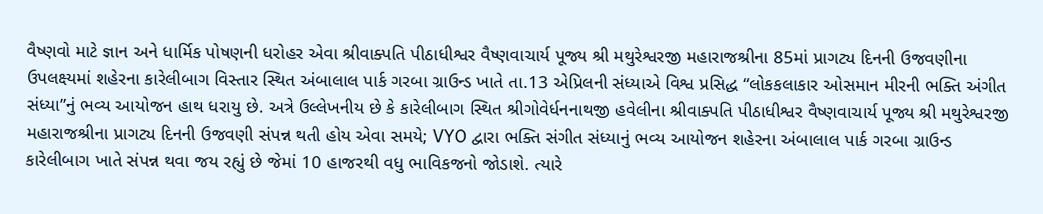વૈષ્ણવો માટે જ્ઞાન અને ધાર્મિક પોષણની ધરોહર એવા શ્રીવાક્પતિ પીઠાધીશ્વર વૈષ્ણવાચાર્ય પૂજ્ય શ્રી મથુરેશ્વરજી મહારાજશ્રીના 85માં પ્રાગટ્ય દિનની ઉજવણીના ઉપલક્ષ્યમાં શહેરના કારેલીબાગ વિસ્તાર સ્થિત અંબાલાલ પાર્ક ગરબા ગ્રાઉન્ડ ખાતે તા.13 એપ્રિલની સંધ્યાએ વિશ્વ પ્રસિદ્ધ “લોકકલાકાર ઓસમાન મીરની ભક્તિ અંગીત સંધ્યા”નું ભવ્ય આયોજન હાથ ધરાયુ છે. અત્રે ઉલ્લેખનીય છે કે કારેલીબાગ સ્થિત શ્રીગોવેર્ધનનાથજી હવેલીના શ્રીવાક્પતિ પીઠાધીશ્વર વૈષ્ણવાચાર્ય પૂજ્ય શ્રી મથુરેશ્વરજી મહારાજશ્રીના પ્રાગટ્ય દિનની ઉજવણી સંપન્ન થતી હોય એવા સમયે; VYO દ્વારા ભક્તિ સંગીત સંધ્યાનું ભવ્ય આયોજન શહેરના અંબાલાલ પાર્ક ગરબા ગ્રાઉન્ડ કારેલીબાગ ખાતે સંપન્ન થવા જય રહ્યું છે જેમાં 10 હાજરથી વધુ ભાવિકજનો જોડાશે. ત્યારે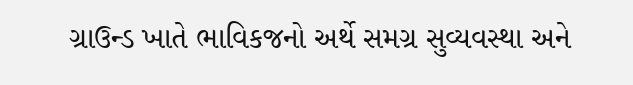ગ્રાઉન્ડ ખાતે ભાવિકજનો અર્થે સમગ્ર સુવ્યવસ્થા અને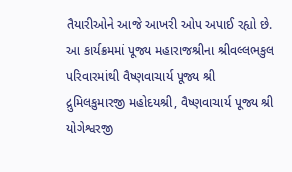તૈયારીઓને આજે આખરી ઓપ અપાઈ રહ્યો છે. આ કાર્યક્રમમાં પૂજ્ય મહારાજશ્રીના શ્રીવલ્લભકુલ પરિવારમાંથી વૈષ્ણવાચાર્ય પૂજ્ય શ્રી દ્રુમિલકુમારજી મહોદયશ્રી, વૈષ્ણવાચાર્ય પૂજ્ય શ્રી યોગેશ્વરજી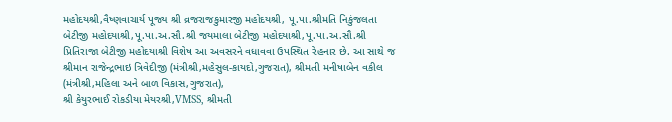મહોદયશ્રી,વૈષ્ણવાચાર્ય પૂજ્ય શ્રી વ્રજરાજકુમારજી મહોદયશ્રી, પૂ.પા.શ્રીમતિ નિકુંજલતા બેટીજી મહોદયાશ્રી,પૂ.પા.અ.સૌ.શ્રી જયમાલા બેટીજી મહોદયાશ્રી,પૂ.પા.અ.સૌ.શ્રી પ્રિતિરાજા બેટીજી મહોદયાશ્રી વિશેષ આ અવસરને વધાવવા ઉપસ્થિત રેહનાર છે. આ સાથે જ શ્રીમાન રાજેન્દ્રભાઇ ત્રિવેદીજી (મંત્રીશ્રી,મહેસુલ-કાયદો,ગુજરાત), શ્રીમતી મનીષાબેન વકીલ (મંત્રીશ્રી,મહિલા અને બાળ વિકાસ,ગુજરાત),
શ્રી કેયુરભાઈ રોકડીયા મેયરશ્રી,VMSS, શ્રીમતી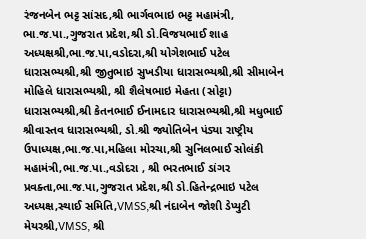રંજનબેન ભટ્ટ સાંસદ,શ્રી ભાર્ગવભાઇ ભટ્ટ મહામંત્રી, ભા.જ.પા.,ગુજરાત પ્રદેશ,શ્રી ડો.વિજયભાઈ શાહ અધ્યક્ષશ્રી,ભા.જ.પા,વડોદરા,શ્રી યોગેશભાઈ પટેલ ધારાસભ્યશ્રી,શ્રી જીતુભાઇ સુખડીયા ધારાસભ્યશ્રી,શ્રી સીમાબેન મોહિલે ધારાસભ્યશ્રી, શ્રી શૈલેષભાઇ મેહતા (સોટ્ટા) ધારાસભ્યશ્રી,શ્રી કેતનભાઈ ઈનામદાર ધારાસભ્યશ્રી,શ્રી મધુભાઈ શ્રીવાસ્તવ ધારાસભ્યશ્રી, ડો.શ્રી જ્યોતિબેન પંડ્યા રાષ્ટ્રીય ઉપાધ્યક્ષ,ભા.જ.પા,મહિલા મોરચા,શ્રી સુનિલભાઈ સોલંકી મહામંત્રી,ભા.જ.પા.,વડોદરા , શ્રી ભરતભાઈ ડાંગર પ્રવક્તા,ભા.જ.પા,ગુજરાત પ્રદેશ,શ્રી ડો.હિતેન્દ્રભાઇ પટેલ અધ્યક્ષ,સ્થાઈ સમિતિ,VMSS,શ્રી નંદાબેન જોશી ડેપ્યુટી મેયરશ્રી,VMSS, શ્રી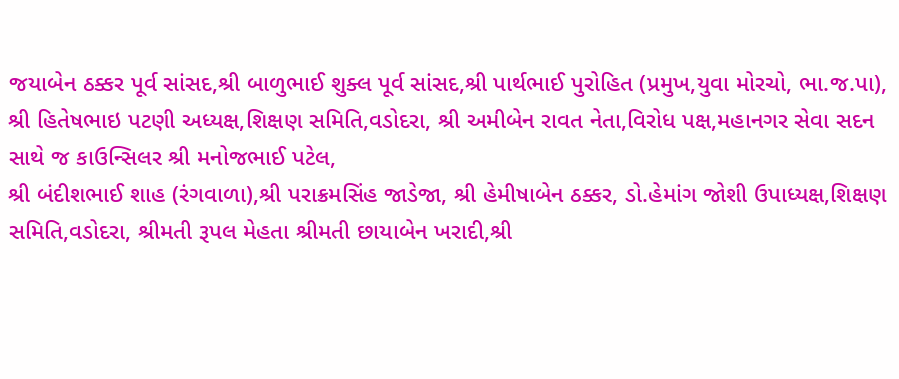જયાબેન ઠક્કર પૂર્વ સાંસદ,શ્રી બાળુભાઈ શુક્લ પૂર્વ સાંસદ,શ્રી પાર્થભાઈ પુરોહિત (પ્રમુખ,યુવા મોરચો, ભા.જ.પા), શ્રી હિતેષભાઇ પટણી અધ્યક્ષ,શિક્ષણ સમિતિ,વડોદરા, શ્રી અમીબેન રાવત નેતા,વિરોધ પક્ષ,મહાનગર સેવા સદન સાથે જ કાઉન્સિલર શ્રી મનોજભાઈ પટેલ,
શ્રી બંદીશભાઈ શાહ (રંગવાળા),શ્રી પરાક્રમસિંહ જાડેજા, શ્રી હેમીષાબેન ઠક્કર, ડો.હેમાંગ જોશી ઉપાધ્યક્ષ,શિક્ષણ સમિતિ,વડોદરા, શ્રીમતી રૂપલ મેહતા શ્રીમતી છાયાબેન ખરાદી,શ્રી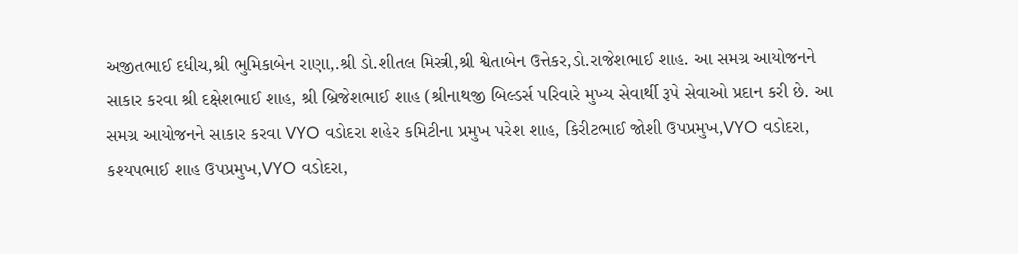અજીતભાઈ દધીચ,શ્રી ભુમિકાબેન રાણા,.શ્રી ડો.શીતલ મિસ્ત્રી,શ્રી શ્વેતાબેન ઉત્તેકર,ડો.રાજેશભાઈ શાહ. આ સમગ્ર આયોજનને સાકાર કરવા શ્રી દક્ષેશભાઈ શાહ, શ્રી બ્રિજેશભાઈ શાહ (શ્રીનાથજી બિલ્ડર્સ પરિવારે મુખ્ય સેવાર્થી રૂપે સેવાઓ પ્રદાન કરી છે. આ સમગ્ર આયોજનને સાકાર કરવા VYO વડોદરા શહેર કમિટીના પ્રમુખ પરેશ શાહ, કિરીટભાઈ જોશી ઉપપ્રમુખ,VYO વડોદરા, કશ્યપભાઈ શાહ ઉપપ્રમુખ,VYO વડોદરા,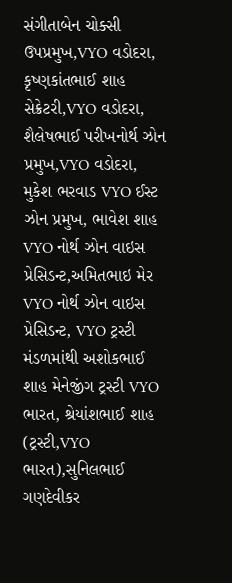સંગીતાબેન ચોક્સી ઉપપ્રમુખ,VYO વડોદરા, કૃષ્ણકાંતભાઈ શાહ સેક્રેટરી,VYO વડોદરા, શૈલેષભાઈ પરીખનોર્થ ઝોન પ્રમુખ,VYO વડોદરા, મુકેશ ભરવાડ VYO ઈસ્ટ ઝોન પ્રમુખ, ભાવેશ શાહ VYO નોર્થ ઝોન વાઇસ પ્રેસિડન્ટ,અમિતભાઇ મેર VYO નોર્થ ઝોન વાઇસ પ્રેસિડન્ટ, VYO ટ્રસ્ટી મંડળમાંથી અશોકભાઈ શાહ મેનેજીંગ ટ્રસ્ટી VYO ભારત, શ્રેયાંશભાઈ શાહ (ટ્રસ્ટી,VYO ભારત),સુનિલભાઈ ગણદેવીકર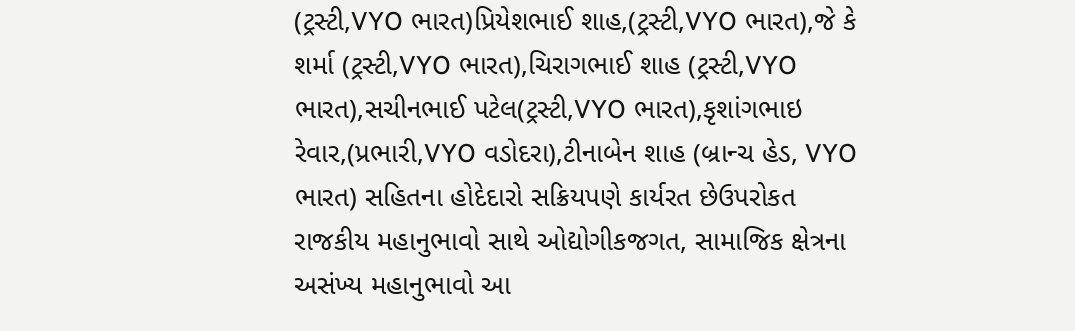(ટ્રસ્ટી,VYO ભારત)પ્રિયેશભાઈ શાહ,(ટ્રસ્ટી,VYO ભારત),જે કે શર્મા (ટ્રસ્ટી,VYO ભારત),ચિરાગભાઈ શાહ (ટ્રસ્ટી,VYO ભારત),સચીનભાઈ પટેલ(ટ્રસ્ટી,VYO ભારત),કૃશાંગભાઇ રેવાર,(પ્રભારી,VYO વડોદરા),ટીનાબેન શાહ (બ્રાન્ચ હેડ, VYO ભારત) સહિતના હોદેદારો સક્રિયપણે કાર્યરત છેઉપરોકત રાજકીય મહાનુભાવો સાથે ઓદ્યોગીકજગત, સામાજિક ક્ષેત્રના અસંખ્ય મહાનુભાવો આ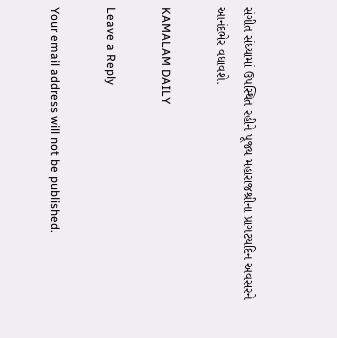સંગીત સંધ્યામાં ઉપસ્થિત રહીને પૂજ્ય મહારાજશ્રીના પ્રાગટયદિન અવસરને આનંદભેર વધાવશે.

KAMALAM DAILY

Leave a Reply

Your email address will not be published.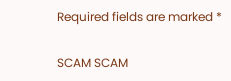Required fields are marked *

SCAM SCAM